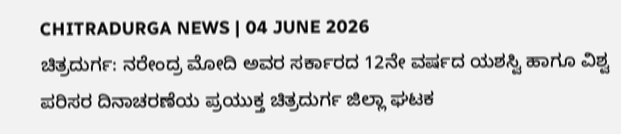CHITRADURGA NEWS | 04 JUNE 2026
ಚಿತ್ರದುರ್ಗ: ನರೇಂದ್ರ ಮೋದಿ ಅವರ ಸರ್ಕಾರದ 12ನೇ ವರ್ಷದ ಯಶಸ್ವಿ ಹಾಗೂ ವಿಶ್ವ ಪರಿಸರ ದಿನಾಚರಣೆಯ ಪ್ರಯುಕ್ತ ಚಿತ್ರದುರ್ಗ ಜಿಲ್ಲಾ ಘಟಕ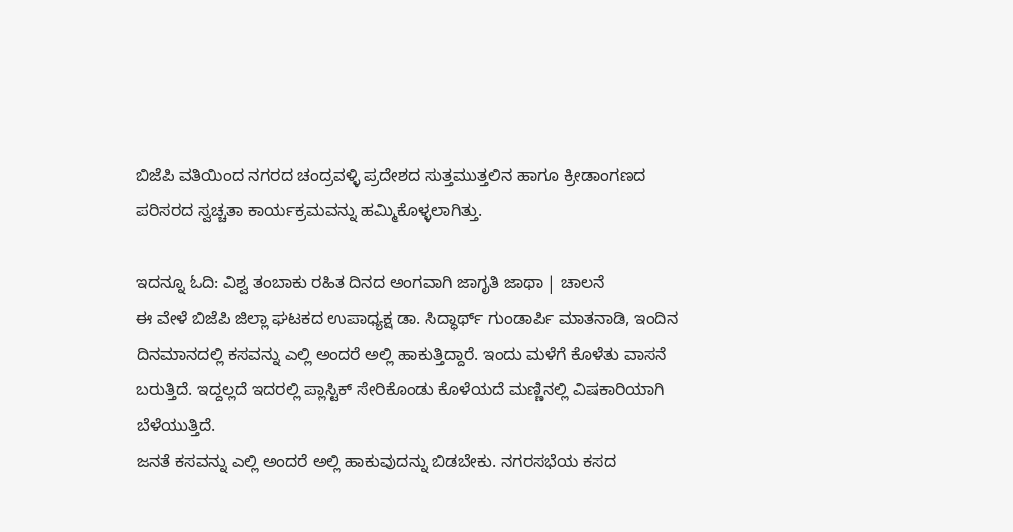ಬಿಜೆಪಿ ವತಿಯಿಂದ ನಗರದ ಚಂದ್ರವಳ್ಳಿ ಪ್ರದೇಶದ ಸುತ್ತಮುತ್ತಲಿನ ಹಾಗೂ ಕ್ರೀಡಾಂಗಣದ ಪರಿಸರದ ಸ್ವಚ್ಚತಾ ಕಾರ್ಯಕ್ರಮವನ್ನು ಹಮ್ಮಿಕೊಳ್ಳಲಾಗಿತ್ತು.

ಇದನ್ನೂ ಓದಿ: ವಿಶ್ವ ತಂಬಾಕು ರಹಿತ ದಿನದ ಅಂಗವಾಗಿ ಜಾಗೃತಿ ಜಾಥಾ | ಚಾಲನೆ
ಈ ವೇಳೆ ಬಿಜೆಪಿ ಜಿಲ್ಲಾ ಘಟಕದ ಉಪಾಧ್ಯಕ್ಷ ಡಾ. ಸಿದ್ಧಾರ್ಥ್ ಗುಂಡಾರ್ಪಿ ಮಾತನಾಡಿ, ಇಂದಿನ ದಿನಮಾನದಲ್ಲಿ ಕಸವನ್ನು ಎಲ್ಲಿ ಅಂದರೆ ಅಲ್ಲಿ ಹಾಕುತ್ತಿದ್ದಾರೆ. ಇಂದು ಮಳೆಗೆ ಕೊಳೆತು ವಾಸನೆ ಬರುತ್ತಿದೆ. ಇದ್ದಲ್ಲದೆ ಇದರಲ್ಲಿ ಪ್ಲಾಸ್ಟಿಕ್ ಸೇರಿಕೊಂಡು ಕೊಳೆಯದೆ ಮಣ್ಣಿನಲ್ಲಿ ವಿಷಕಾರಿಯಾಗಿ ಬೆಳೆಯುತ್ತಿದೆ.
ಜನತೆ ಕಸವನ್ನು ಎಲ್ಲಿ ಅಂದರೆ ಅಲ್ಲಿ ಹಾಕುವುದನ್ನು ಬಿಡಬೇಕು. ನಗರಸಭೆಯ ಕಸದ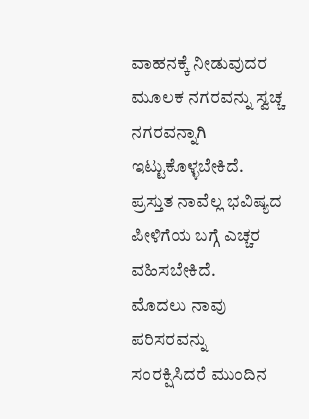ವಾಹನಕ್ಕೆ ನೀಡುವುದರ ಮೂಲಕ ನಗರವನ್ನು ಸ್ವಚ್ಚ ನಗರವನ್ನಾಗಿ ಇಟ್ಟುಕೊಳ್ಳಬೇಕಿದೆ. ಪ್ರಸ್ತುತ ನಾವೆಲ್ಲ ಭವಿಷ್ಯದ ಪೀಳಿಗೆಯ ಬಗ್ಗೆ ಎಚ್ಚರ ವಹಿಸಬೇಕಿದೆ.
ಮೊದಲು ನಾವು ಪರಿಸರವನ್ನು ಸಂರಕ್ಷಿಸಿದರೆ ಮುಂದಿನ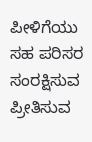ಪೀಳಿಗೆಯು ಸಹ ಪರಿಸರ ಸಂರಕ್ಷಿಸುವ ಪ್ರೀತಿಸುವ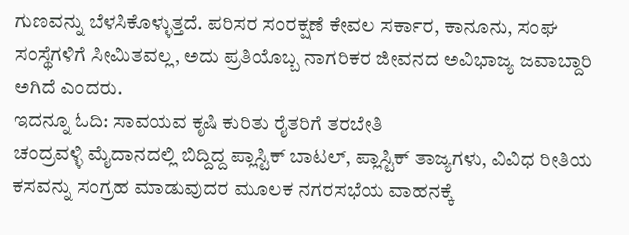ಗುಣವನ್ನು ಬೆಳಸಿಕೊಳ್ಳುತ್ತದೆ. ಪರಿಸರ ಸಂರಕ್ಷಣೆ ಕೇವಲ ಸರ್ಕಾರ, ಕಾನೂನು, ಸಂಘ ಸಂಸ್ಥೆಗಳಿಗೆ ಸೀಮಿತವಲ್ಲ, ಅದು ಪ್ರತಿಯೊಬ್ಬ ನಾಗರಿಕರ ಜೀವನದ ಅವಿಭಾಜ್ಯ ಜವಾಬ್ದಾರಿ ಅಗಿದೆ ಎಂದರು.
ಇದನ್ನೂ ಓದಿ: ಸಾವಯವ ಕೃಷಿ ಕುರಿತು ರೈತರಿಗೆ ತರಬೇತಿ
ಚಂದ್ರವಳ್ಳಿ ಮೈದಾನದಲ್ಲಿ ಬಿದ್ದಿದ್ದ ಪ್ಲಾಸ್ಟಿಕ್ ಬಾಟಲ್, ಪ್ಲಾಸ್ಟಿಕ್ ತಾಜ್ಯಗಳು, ವಿವಿಧ ರೀತಿಯ ಕಸವನ್ನು ಸಂಗ್ರಹ ಮಾಡುವುದರ ಮೂಲಕ ನಗರಸಭೆಯ ವಾಹನಕ್ಕೆ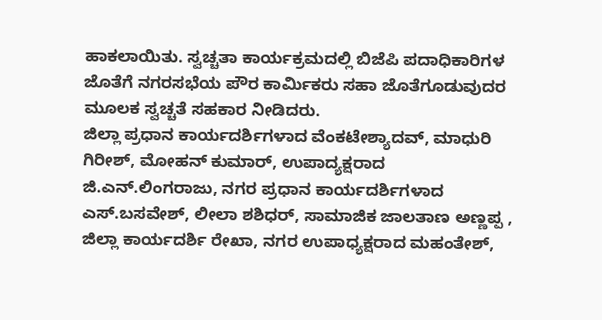ಹಾಕಲಾಯಿತು. ಸ್ವಚ್ಚತಾ ಕಾರ್ಯಕ್ರಮದಲ್ಲಿ ಬಿಜೆಪಿ ಪದಾಧಿಕಾರಿಗಳ ಜೊತೆಗೆ ನಗರಸಭೆಯ ಪೌರ ಕಾರ್ಮಿಕರು ಸಹಾ ಜೊತೆಗೂಡುವುದರ ಮೂಲಕ ಸ್ವಚ್ಚತೆ ಸಹಕಾರ ನೀಡಿದರು.
ಜಿಲ್ಲಾ ಪ್ರಧಾನ ಕಾರ್ಯದರ್ಶಿಗಳಾದ ವೆಂಕಟೇಶ್ಯಾದವ್, ಮಾಧುರಿ ಗಿರೀಶ್, ಮೋಹನ್ ಕುಮಾರ್, ಉಪಾದ್ಯಕ್ಷರಾದ ಜಿ.ಎನ್.ಲಿಂಗರಾಜು, ನಗರ ಪ್ರಧಾನ ಕಾರ್ಯದರ್ಶಿಗಳಾದ ಎಸ್.ಬಸವೇಶ್, ಲೀಲಾ ಶಶಿಧರ್, ಸಾಮಾಜಿಕ ಜಾಲತಾಣ ಅಣ್ಣಪ್ಪ , ಜಿಲ್ಲಾ ಕಾರ್ಯದರ್ಶಿ ರೇಖಾ, ನಗರ ಉಪಾಧ್ಯಕ್ಷರಾದ ಮಹಂತೇಶ್,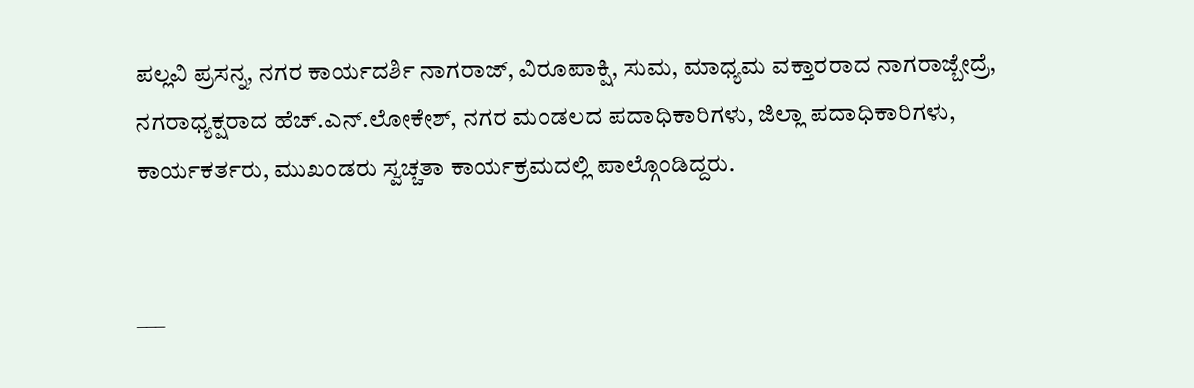ಪಲ್ಲವಿ ಪ್ರಸನ್ನ, ನಗರ ಕಾರ್ಯದರ್ಶಿ ನಾಗರಾಜ್, ವಿರೂಪಾಕ್ಷಿ, ಸುಮ, ಮಾಧ್ಯಮ ವಕ್ತಾರರಾದ ನಾಗರಾಜ್ಬೇದ್ರೆ, ನಗರಾಧ್ಯಕ್ಷರಾದ ಹೆಚ್.ಎನ್.ಲೋಕೇಶ್, ನಗರ ಮಂಡಲದ ಪದಾಧಿಕಾರಿಗಳು, ಜಿಲ್ಲಾ ಪದಾಧಿಕಾರಿಗಳು, ಕಾರ್ಯಕರ್ತರು, ಮುಖಂಡರು ಸ್ವಚ್ಚತಾ ಕಾರ್ಯಕ್ರಮದಲ್ಲಿ ಪಾಲ್ಗೊಂಡಿದ್ದರು.


___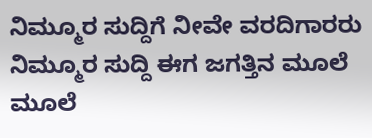ನಿಮ್ಮೂರ ಸುದ್ದಿಗೆ ನೀವೇ ವರದಿಗಾರರು
ನಿಮ್ಮೂರ ಸುದ್ದಿ ಈಗ ಜಗತ್ತಿನ ಮೂಲೆ ಮೂಲೆ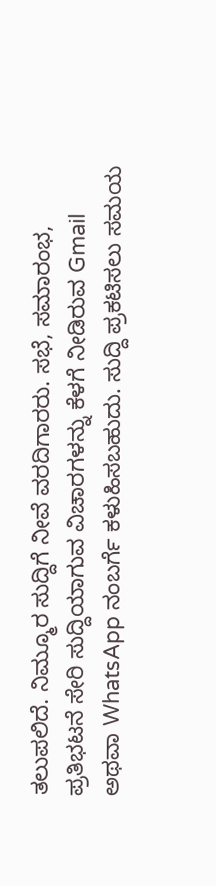ತಲುಪಲಿದೆ. ನಿಮ್ಮೂರ ಸುದ್ದಿಗೆ ನೀವೆ ವರದಿಗಾರರು. ಸಭೆ, ಸಮಾರಂಭ, ಪ್ರತಿಭಟನೆ ಸೇರಿ ಸುದ್ದಿಯಾಗುವ ವಿಚಾರಗಳನ್ನು ಕೆಳಗೆ ನೀಡಿರುವ Gmail ಅಥವಾ WhatsApp ನಂಬರ್ಗೆ ಕಳುಹಿಸಬಹುದು. ಸುದ್ದಿ ಪ್ರಕಟಿಸಲು ಸಮಯ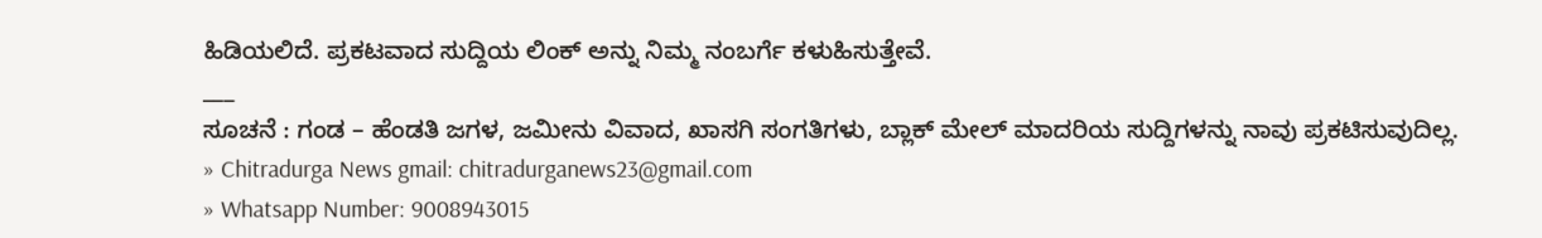ಹಿಡಿಯಲಿದೆ. ಪ್ರಕಟವಾದ ಸುದ್ದಿಯ ಲಿಂಕ್ ಅನ್ನು ನಿಮ್ಮ ನಂಬರ್ಗೆ ಕಳುಹಿಸುತ್ತೇವೆ.
___
ಸೂಚನೆ : ಗಂಡ – ಹೆಂಡತಿ ಜಗಳ, ಜಮೀನು ವಿವಾದ, ಖಾಸಗಿ ಸಂಗತಿಗಳು, ಬ್ಲಾಕ್ ಮೇಲ್ ಮಾದರಿಯ ಸುದ್ದಿಗಳನ್ನು ನಾವು ಪ್ರಕಟಿಸುವುದಿಲ್ಲ.
» Chitradurga News gmail: chitradurganews23@gmail.com
» Whatsapp Number: 9008943015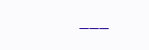___